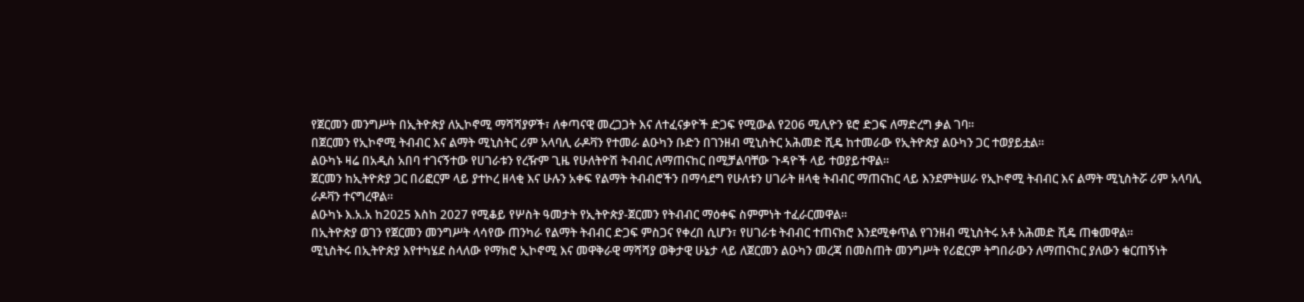የጀርመን መንግሥት በኢትዮጵያ ለኢኮኖሚ ማሻሻያዎች፣ ለቀጣናዊ መረጋጋት እና ለተፈናቃዮች ድጋፍ የሚውል የ206 ሚሊዮን ዩሮ ድጋፍ ለማድረግ ቃል ገባ።
በጀርመን የኢኮኖሚ ትብብር እና ልማት ሚኒስትር ሪም አላባሊ ራዶቫን የተመራ ልዑካን ቡድን በገንዘብ ሚኒስትር አሕመድ ሺዴ ከተመራው የኢትዮጵያ ልዑካን ጋር ተወያይቷል።
ልዑካኑ ዛሬ በአዲስ አበባ ተገናኝተው የሀገራቱን የረዥም ጊዜ የሁለትዮሽ ትብብር ለማጠናከር በሚቻልባቸው ጉዳዮች ላይ ተወያይተዋል።
ጀርመን ከኢትዮጵያ ጋር በሪፎርም ላይ ያተኮረ ዘላቂ እና ሁሉን አቀፍ የልማት ትብብሮችን በማሳደግ የሁለቱን ሀገራት ዘላቂ ትብብር ማጠናከር ላይ እንደምትሠራ የኢኮኖሚ ትብብር እና ልማት ሚኒስትሯ ሪም አላባሊ ራዶቫን ተናግረዋል።
ልዑካኑ እ.አ.አ ከ2025 እስከ 2027 የሚቆይ የሦስት ዓመታት የኢትዮጵያ-ጀርመን የትብብር ማዕቀፍ ስምምነት ተፈራርመዋል።
በኢትዮጵያ ወገን የጀርመን መንግሥት ላሳየው ጠንካራ የልማት ትብብር ድጋፍ ምስጋና የቀረበ ሲሆን፣ የሀገራቱ ትብብር ተጠናክሮ እንደሚቀጥል የገንዘብ ሚኒስትሩ አቶ አሕመድ ሺዴ ጠቁመዋል።
ሚኒስትሩ በኢትዮጵያ እየተካሄደ ስላለው የማክሮ ኢኮኖሚ እና መዋቅራዊ ማሻሻያ ወቅታዊ ሁኔታ ላይ ለጀርመን ልዑካን መረጃ በመስጠት መንግሥት የሪፎርም ትግበራውን ለማጠናከር ያለውን ቁርጠኝነት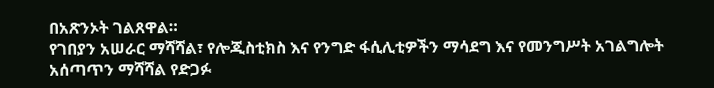በአጽንኦት ገልጸዋል።
የገበያን አሠራር ማሻሻል፣ የሎጂስቲክስ እና የንግድ ፋሲሊቲዎችን ማሳደግ እና የመንግሥት አገልግሎት አሰጣጥን ማሻሻል የድጋፉ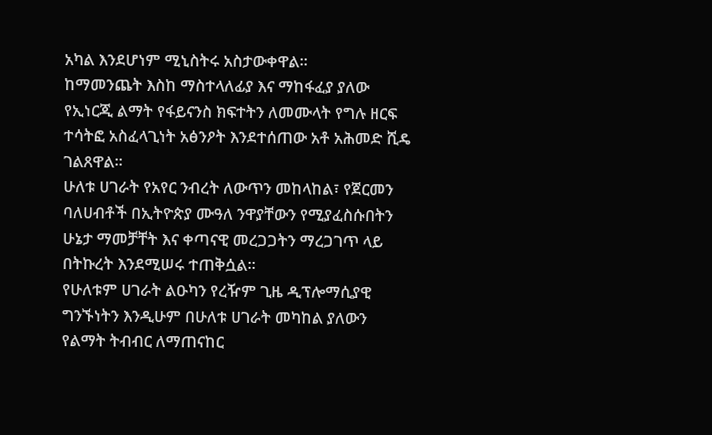አካል እንደሆነም ሚኒስትሩ አስታውቀዋል።
ከማመንጨት እስከ ማስተላለፊያ እና ማከፋፈያ ያለው የኢነርጂ ልማት የፋይናንስ ክፍተትን ለመሙላት የግሉ ዘርፍ ተሳትፎ አስፈላጊነት አፅንዖት እንደተሰጠው አቶ አሕመድ ሺዴ ገልጸዋል።
ሁለቱ ሀገራት የአየር ንብረት ለውጥን መከላከል፣ የጀርመን ባለሀብቶች በኢትዮጵያ ሙዓለ ንዋያቸውን የሚያፈስሱበትን ሁኔታ ማመቻቸት እና ቀጣናዊ መረጋጋትን ማረጋገጥ ላይ በትኩረት እንደሚሠሩ ተጠቅሷል።
የሁለቱም ሀገራት ልዑካን የረዥም ጊዜ ዲፕሎማሲያዊ ግንኙነትን እንዲሁም በሁለቱ ሀገራት መካከል ያለውን የልማት ትብብር ለማጠናከር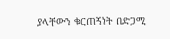ያላቸውን ቁርጠኝነት በድጋሚ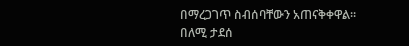በማረጋገጥ ስብሰባቸውን አጠናቅቀዋል።
በለሚ ታደሰ